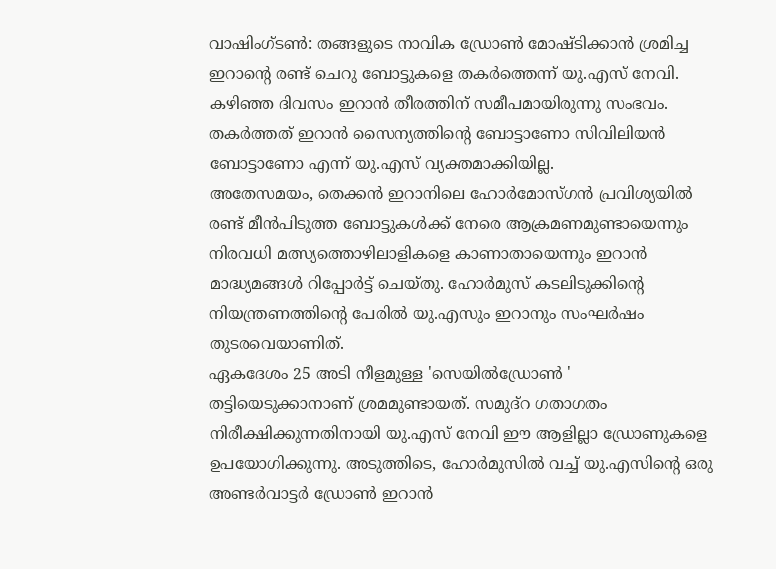വാഷിംഗ്ടൺ: തങ്ങളുടെ നാവിക ഡ്രോൺ മോഷ്ടിക്കാൻ ശ്രമിച്ച ഇറാന്റെ രണ്ട് ചെറു ബോട്ടുകളെ തകർത്തെന്ന് യു.എസ് നേവി. കഴിഞ്ഞ ദിവസം ഇറാൻ തീരത്തിന് സമീപമായിരുന്നു സംഭവം. തകർത്തത് ഇറാൻ സൈന്യത്തിന്റെ ബോട്ടാണോ സിവിലിയൻ ബോട്ടാണോ എന്ന് യു.എസ് വ്യക്തമാക്കിയില്ല.
അതേസമയം, തെക്കൻ ഇറാനിലെ ഹോർമോസ്ഗൻ പ്രവിശ്യയിൽ രണ്ട് മീൻപിടുത്ത ബോട്ടുകൾക്ക് നേരെ ആക്രമണമുണ്ടായെന്നും നിരവധി മത്സ്യത്തൊഴിലാളികളെ കാണാതായെന്നും ഇറാൻ മാദ്ധ്യമങ്ങൾ റിപ്പോർട്ട് ചെയ്തു. ഹോർമുസ് കടലിടുക്കിന്റെ നിയന്ത്രണത്തിന്റെ പേരിൽ യു.എസും ഇറാനും സംഘർഷം തുടരവെയാണിത്.
ഏകദേശം 25 അടി നീളമുള്ള 'സെയിൽഡ്രോൺ ' തട്ടിയെടുക്കാനാണ് ശ്രമമുണ്ടായത്. സമുദ്റ ഗതാഗതം നിരീക്ഷിക്കുന്നതിനായി യു.എസ് നേവി ഈ ആളില്ലാ ഡ്രോണുകളെ ഉപയോഗിക്കുന്നു. അടുത്തിടെ, ഹോർമുസിൽ വച്ച് യു.എസിന്റെ ഒരു അണ്ടർവാട്ടർ ഡ്രോൺ ഇറാൻ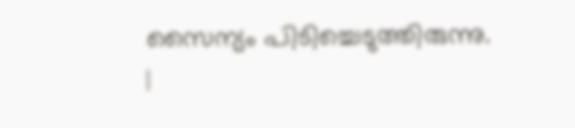സൈന്യം പിടിച്ചെടുത്തിരുന്നു.
|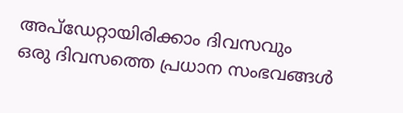അപ്ഡേറ്റായിരിക്കാം ദിവസവും
ഒരു ദിവസത്തെ പ്രധാന സംഭവങ്ങൾ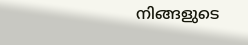നിങ്ങളുടെ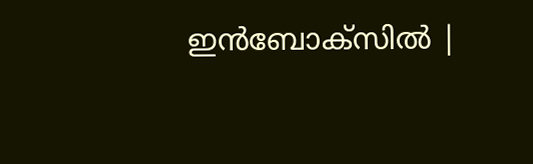ഇൻബോക്സിൽ |